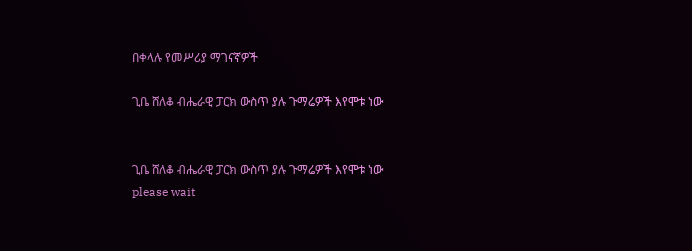በቀላሉ የመሥሪያ ማገናኛዎች

ጊቤ ሸለቆ ብሔራዊ ፓርክ ውስጥ ያሉ ጉማሬዎች እየሞቱ ነው


ጊቤ ሸለቆ ብሔራዊ ፓርክ ውስጥ ያሉ ጉማሬዎች እየሞቱ ነው
please wait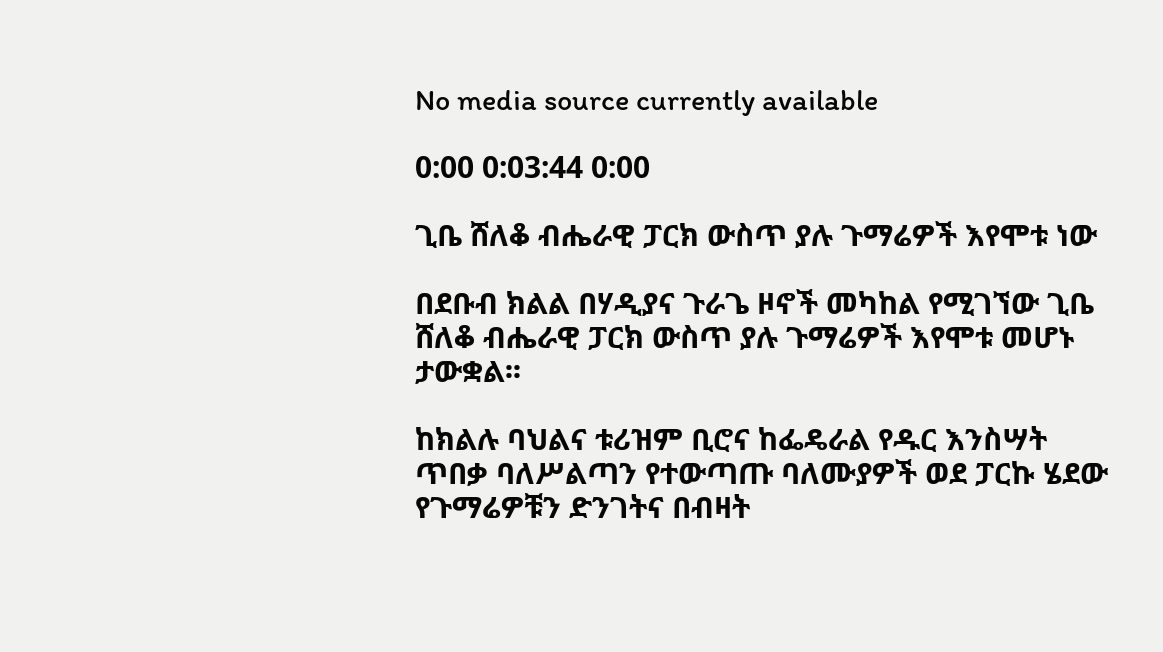No media source currently available

0:00 0:03:44 0:00

ጊቤ ሸለቆ ብሔራዊ ፓርክ ውስጥ ያሉ ጉማሬዎች እየሞቱ ነው

በደቡብ ክልል በሃዲያና ጉራጌ ዞኖች መካከል የሚገኘው ጊቤ ሸለቆ ብሔራዊ ፓርክ ውስጥ ያሉ ጉማሬዎች እየሞቱ መሆኑ ታውቋል፡፡

ከክልሉ ባህልና ቱሪዝም ቢሮና ከፌዴራል የዱር እንስሣት ጥበቃ ባለሥልጣን የተውጣጡ ባለሙያዎች ወደ ፓርኩ ሄደው የጉማሬዎቹን ድንገትና በብዛት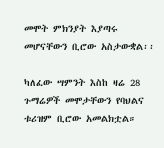መሞት ምክንያት እያጣሩ መሆናቸውን ቢሮው አስታውቋል፡፡

ካለፈው ሣምንት እስከ ዛሬ 28 ጉማሬዎች መሞታቸውን የባህልና ቱሪዝም ቢሮው አመልክቷል።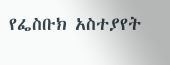የፌስቡክ አስተያየት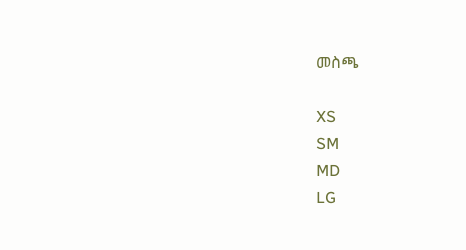መስጫ

XS
SM
MD
LG